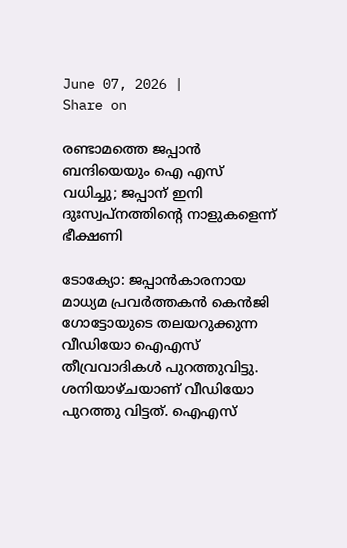June 07, 2026 |
Share on

രണ്ടാമത്തെ ജപ്പാന്‍ ബന്ദിയെയും ഐ എസ് വധിച്ചു; ജപ്പാന് ഇനി ദുഃസ്വപ്നത്തിന്റെ നാളുകളെന്ന് ഭീക്ഷണി

ടോക്യോ: ജപ്പാന്‍കാരനായ മാധ്യമ പ്രവര്‍ത്തകന്‍ കെന്‍ജി ഗോട്ടോയുടെ തലയറുക്കുന്ന വീഡിയോ ഐ‌എസ് തീവ്രവാദികള്‍ പുറത്തുവിട്ടു. ശനിയാഴ്ചയാണ് വീഡിയോ പുറത്തു വിട്ടത്. ഐ‌എസ്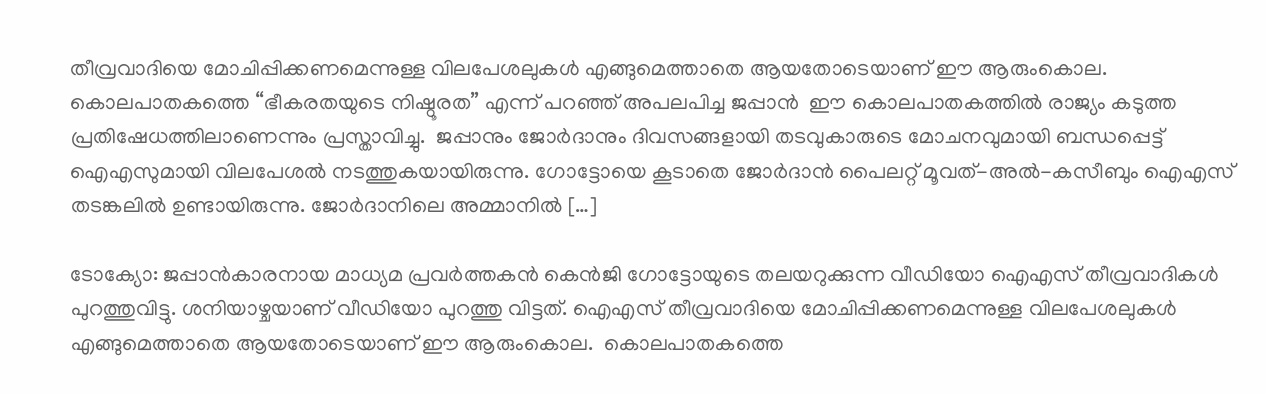തീവ്രവാദിയെ മോചിപ്പിക്കണമെന്നുള്ള വിലപേശലുകള്‍ എങ്ങുമെത്താതെ ആയതോടെയാണ് ഈ ആരുംകൊല.  കൊലപാതകത്തെ “ഭീകരതയുടെ നിഷ്ഠൂരത” എന്ന് പറഞ്ഞ് അപലപിച്ച ജപ്പാന്‍  ഈ കൊലപാതകത്തില്‍ രാജ്യം കടുത്ത പ്രതിഷേധത്തിലാണെന്നും പ്രസ്താവിച്ചു.  ജപ്പാനും ജോര്‍ദാനും ദിവസങ്ങളായി തടവുകാരുടെ മോചനവുമായി ബന്ധപ്പെട്ട് ഐ‌എസുമായി വിലപേശല്‍ നടത്തുകയായിരുന്നു. ഗോട്ടോയെ കൂടാതെ ജോര്‍ദാന്‍ പൈലറ്റ് മൂവത്-അല്‍-കസീബും ഐ‌എസ് തടങ്കലില്‍ ഉണ്ടായിരുന്നു. ജോര്‍ദാനിലെ അമ്മാനില്‍ […]

ടോക്യോ: ജപ്പാന്‍കാരനായ മാധ്യമ പ്രവര്‍ത്തകന്‍ കെന്‍ജി ഗോട്ടോയുടെ തലയറുക്കുന്ന വീഡിയോ ഐ‌എസ് തീവ്രവാദികള്‍ പുറത്തുവിട്ടു. ശനിയാഴ്ചയാണ് വീഡിയോ പുറത്തു വിട്ടത്. ഐ‌എസ് തീവ്രവാദിയെ മോചിപ്പിക്കണമെന്നുള്ള വിലപേശലുകള്‍ എങ്ങുമെത്താതെ ആയതോടെയാണ് ഈ ആരുംകൊല.  കൊലപാതകത്തെ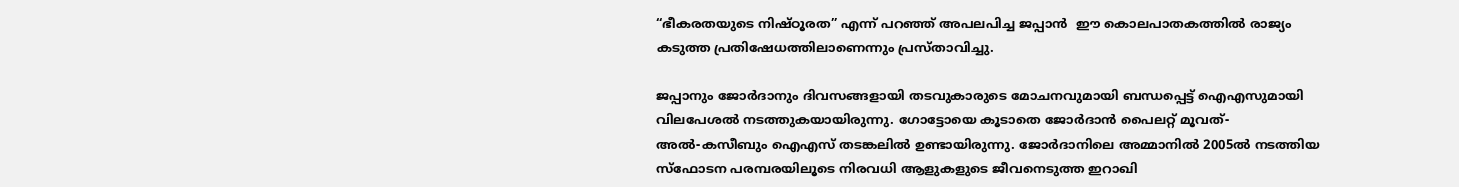“ഭീകരതയുടെ നിഷ്ഠൂരത” എന്ന് പറഞ്ഞ് അപലപിച്ച ജപ്പാന്‍  ഈ കൊലപാതകത്തില്‍ രാജ്യം കടുത്ത പ്രതിഷേധത്തിലാണെന്നും പ്രസ്താവിച്ചു.

ജപ്പാനും ജോര്‍ദാനും ദിവസങ്ങളായി തടവുകാരുടെ മോചനവുമായി ബന്ധപ്പെട്ട് ഐ‌എസുമായി വിലപേശല്‍ നടത്തുകയായിരുന്നു. ഗോട്ടോയെ കൂടാതെ ജോര്‍ദാന്‍ പൈലറ്റ് മൂവത്-അല്‍-കസീബും ഐ‌എസ് തടങ്കലില്‍ ഉണ്ടായിരുന്നു. ജോര്‍ദാനിലെ അമ്മാനില്‍ 2005ല്‍ നടത്തിയ സ്ഫോടന പരമ്പരയിലൂടെ നിരവധി ആളുകളുടെ ജീവനെടുത്ത ഇറാഖി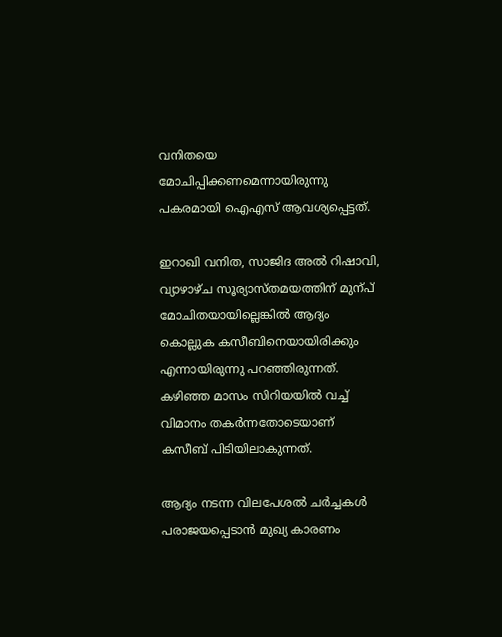വനിതയെ മോചിപ്പിക്കണമെന്നായിരുന്നു പകരമായി ഐ‌എസ് ആവശ്യപ്പെട്ടത്.

ഇറാഖി വനിത, സാജിദ അല്‍ റിഷാവി, വ്യാഴാഴ്ച സൂര്യാസ്തമയത്തിന് മുന്പ് മോചിതയായില്ലെങ്കില്‍ ആദ്യം കൊല്ലുക കസീബിനെയായിരിക്കും എന്നായിരുന്നു പറഞ്ഞിരുന്നത്. കഴിഞ്ഞ മാസം സിറിയയില്‍ വച്ച് വിമാനം തകര്‍ന്നതോടെയാണ് കസീബ് പിടിയിലാകുന്നത്.

ആദ്യം നടന്ന വിലപേശല്‍ ചര്‍ച്ചകള്‍ പരാജയപ്പെടാന്‍ മുഖ്യ കാരണം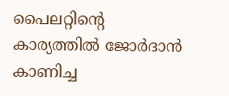പൈലറ്റിന്‍റെ കാര്യത്തില്‍ ജോര്‍ദാന്‍ കാണിച്ച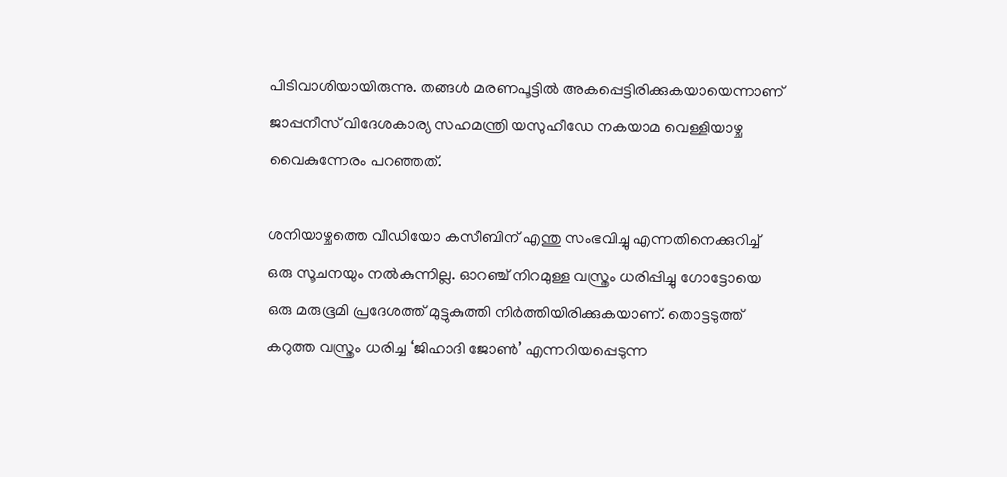പിടിവാശിയായിരുന്നു. തങ്ങള്‍ മരണപൂട്ടില്‍ അകപ്പെട്ടിരിക്കുകയായെന്നാണ് ജാപ്പനീസ് വിദേശകാര്യ സഹമന്ത്രി യസുഹീഡേ നകയാമ വെള്ളിയാഴ്ച വൈകുന്നേരം പറഞ്ഞത്.

ശനിയാഴ്ചത്തെ വീഡിയോ കസീബിന് എന്തു സംഭവിച്ചു എന്നതിനെക്കുറിച്ച് ഒരു സൂചനയും നല്‍കുന്നില്ല. ഓറഞ്ച് നിറമുള്ള വസ്ത്രം ധരിപ്പിച്ചു ഗോട്ടോയെ ഒരു മരുഭൂമി പ്രദേശത്ത് മുട്ടുകുത്തി നിര്‍ത്തിയിരിക്കുകയാണ്. തൊട്ടടുത്ത് കറുത്ത വസ്ത്രം ധരിച്ച ‘ജിഹാദി ജോണ്‍’ എന്നറിയപ്പെടുന്ന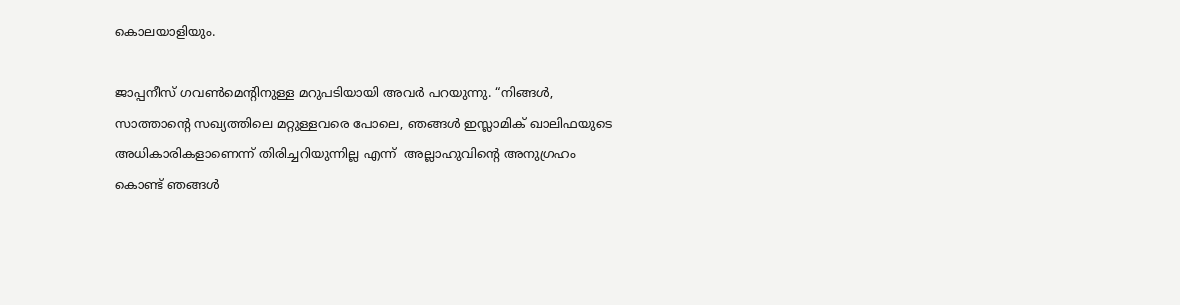കൊലയാളിയും.

ജാപ്പനീസ് ഗവണ്‍മെന്‍റിനുള്ള മറുപടിയായി അവര്‍ പറയുന്നു. “നിങ്ങള്‍, സാത്താന്റെ സഖ്യത്തിലെ മറ്റുള്ളവരെ പോലെ, ഞങ്ങള്‍ ഇസ്ലാമിക് ഖാലിഫയുടെ അധികാരികളാണെന്ന് തിരിച്ചറിയുന്നില്ല എന്ന്  അല്ലാഹുവിന്‍റെ അനുഗ്രഹം കൊണ്ട് ഞങ്ങള്‍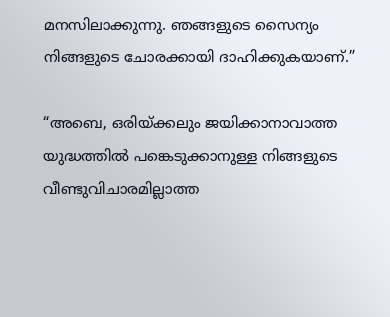മനസിലാക്കുന്നു. ഞങ്ങളുടെ സൈന്യം നിങ്ങളുടെ ചോരക്കായി ദാഹിക്കുകയാണ്.”

“അബെ, ഒരിയ്ക്കലും ജയിക്കാനാവാത്ത യുദ്ധത്തില്‍ പങ്കെടുക്കാനുള്ള നിങ്ങളുടെ വീണ്ടുവിചാരമില്ലാത്ത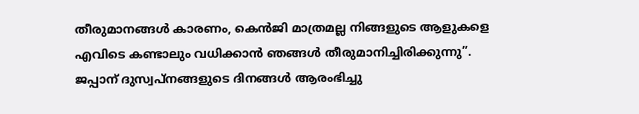തീരുമാനങ്ങള്‍ കാരണം, കെന്‍ജി മാത്രമല്ല നിങ്ങളുടെ ആളുകളെ എവിടെ കണ്ടാലും വധിക്കാന്‍ ഞങ്ങള്‍ തീരുമാനിച്ചിരിക്കുന്നു”.  ജപ്പാന് ദുസ്വപ്നങ്ങളുടെ ദിനങ്ങള്‍ ആരംഭിച്ചു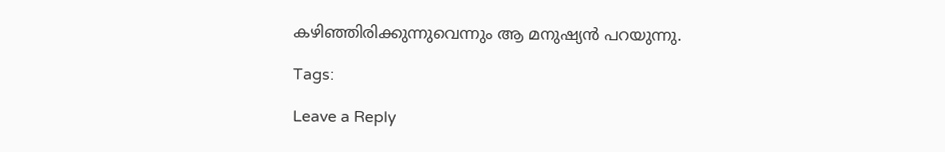കഴിഞ്ഞിരിക്കുന്നുവെന്നും ആ മനുഷ്യന്‍ പറയുന്നു.

Tags:

Leave a Reply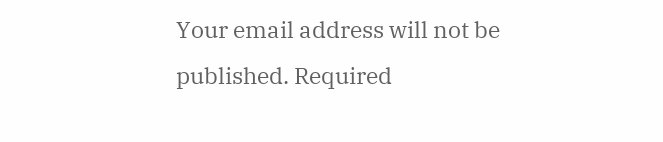Your email address will not be published. Required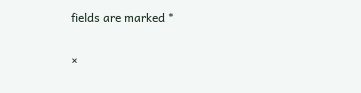fields are marked *

×